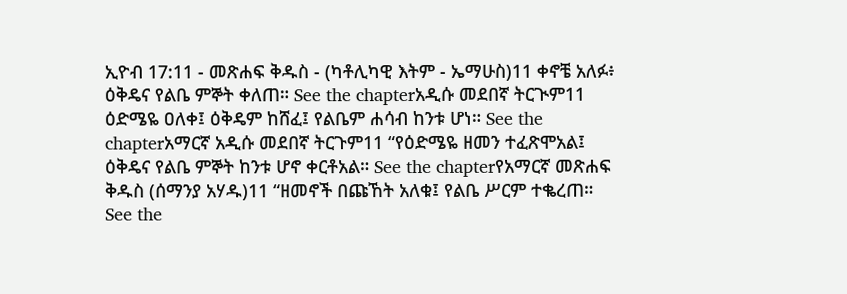ኢዮብ 17:11 - መጽሐፍ ቅዱስ - (ካቶሊካዊ እትም - ኤማሁስ)11 ቀኖቼ አለፉ፥ ዕቅዴና የልቤ ምኞት ቀለጠ። See the chapterአዲሱ መደበኛ ትርጒም11 ዕድሜዬ ዐለቀ፤ ዕቅዴም ከሸፈ፤ የልቤም ሐሳብ ከንቱ ሆነ። See the chapterአማርኛ አዲሱ መደበኛ ትርጉም11 “የዕድሜዬ ዘመን ተፈጽሞአል፤ ዕቅዴና የልቤ ምኞት ከንቱ ሆኖ ቀርቶአል። See the chapterየአማርኛ መጽሐፍ ቅዱስ (ሰማንያ አሃዱ)11 “ዘመኖች በጩኸት አለቁ፤ የልቤ ሥርም ተቈረጠ። See the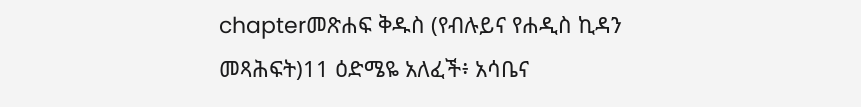chapterመጽሐፍ ቅዱስ (የብሉይና የሐዲስ ኪዳን መጻሕፍት)11 ዕድሜዬ አለፈች፥ አሳቤና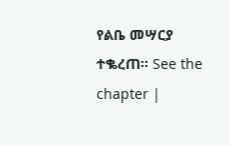የልቤ መሣርያ ተቈረጠ። See the chapter |